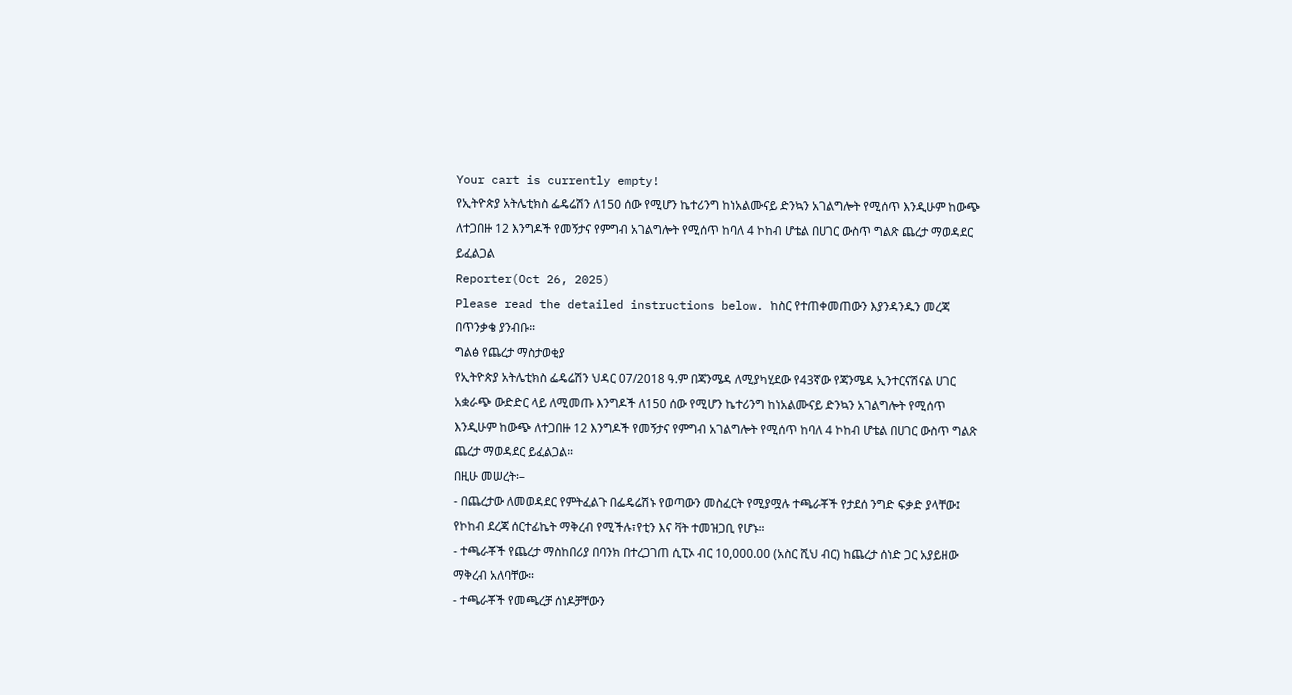Your cart is currently empty!
የኢትዮጵያ አትሌቲክስ ፌዴሬሽን ለ150 ሰው የሚሆን ኬተሪንግ ከነአልሙናይ ድንኳን አገልግሎት የሚሰጥ እንዲሁም ከውጭ ለተጋበዙ 12 እንግዶች የመኝታና የምግብ አገልግሎት የሚሰጥ ከባለ 4 ኮከብ ሆቴል በሀገር ውስጥ ግልጽ ጨረታ ማወዳደር ይፈልጋል
Reporter(Oct 26, 2025)
Please read the detailed instructions below. ከስር የተጠቀመጠውን እያንዳንዱን መረጃ በጥንቃቄ ያንብቡ።
ግልፅ የጨረታ ማስታወቂያ
የኢትዮጵያ አትሌቲክስ ፌዴሬሽን ህዳር 07/2018 ዓ.ም በጃንሜዳ ለሚያካሂደው የ43ኛው የጃንሜዳ ኢንተርናሽናል ሀገር አቋራጭ ውድድር ላይ ለሚመጡ እንግዶች ለ150 ሰው የሚሆን ኬተሪንግ ከነአልሙናይ ድንኳን አገልግሎት የሚሰጥ እንዲሁም ከውጭ ለተጋበዙ 12 እንግዶች የመኝታና የምግብ አገልግሎት የሚሰጥ ከባለ 4 ኮከብ ሆቴል በሀገር ውስጥ ግልጽ ጨረታ ማወዳደር ይፈልጋል።
በዚሁ መሠረት፡–
- በጨረታው ለመወዳደር የምትፈልጉ በፌዴሬሽኑ የወጣውን መስፈርት የሚያሟሉ ተጫራቾች የታደሰ ንግድ ፍቃድ ያላቸው፤ የኮከብ ደረጃ ሰርተፊኬት ማቅረብ የሚችሉ፣የቲን እና ቫት ተመዝጋቢ የሆኑ።
- ተጫራቾች የጨረታ ማስከበሪያ በባንክ በተረጋገጠ ሲፒኦ ብር 10,000.00 (አስር ሺህ ብር) ከጨረታ ሰነድ ጋር አያይዘው ማቅረብ አለባቸው።
- ተጫራቾች የመጫረቻ ሰነዶቻቸውን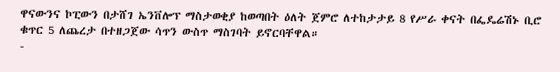ዋናውንና ኮፒውን በታሸገ ኤንቨሎፕ ማስታወቂያ ከወጣበት ዕለት ጀምሮ ለተከታታይ 8 የሥራ ቀናት በፌዴሬሽኑ ቢሮ ቁጥር 5 ለጨረታ በተዘጋጀው ሳጥን ውስጥ ማስገባት ይኖርባቸዋል።
-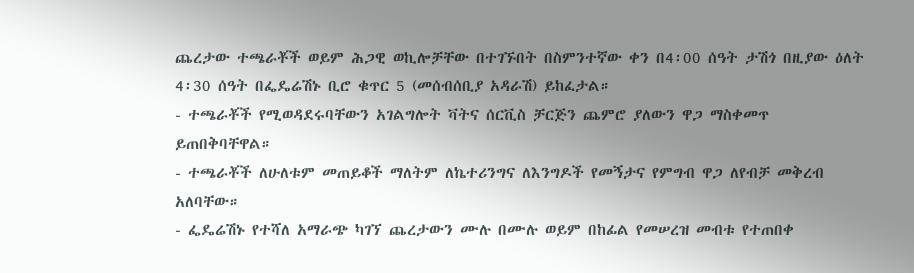ጨረታው ተጫራቾች ወይም ሕጋዊ ወኪሎቻቸው በተገኙበት በስምንተኛው ቀን በ4፡00 ሰዓት ታሽጎ በዚያው ዕለት 4፡30 ሰዓት በፌዴሬሽኑ ቢሮ ቁጥር 5 (መሰብሰቢያ አዳራሽ) ይከፈታል።
- ተጫራቾች የሚወዳደሩባቸውን አገልግሎት ቫትና ሰርቪስ ቻርጅን ጨምሮ ያለውን ዋጋ ማስቀመጥ ይጠበቅባቸዋል።
- ተጫራቾች ለሁለቱም መጠይቆች ማለትም ለኬተሪንግና ለእንግዶች የመኝታና የምግብ ዋጋ ለየብቻ መቅረብ አለባቸው።
- ፌዴሬሽኑ የተሻለ አማራጭ ካገኘ ጨረታውን ሙሉ በሙሉ ወይም በከፊል የመሠረዝ መብቱ የተጠበቀ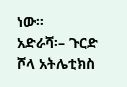ነው።
አድራሻ፡– ጉርድ ሾላ አትሌቲክስ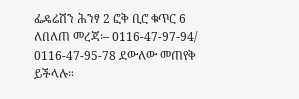ፌዴሬሽን ሕንፃ 2 ፎቅ ቢሮ ቁጥር 6
ለበለጠ መረጃ፡– 0116-47-97-94/ 0116-47-95-78 ደውለው መጠየቅ ይችላሉ።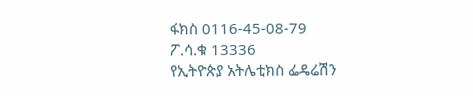ፋክስ 0116-45-08-79
ፖ.ሳ.ቁ 13336
የኢትዮጵያ አትሌቲክስ ፌዴሬሽን